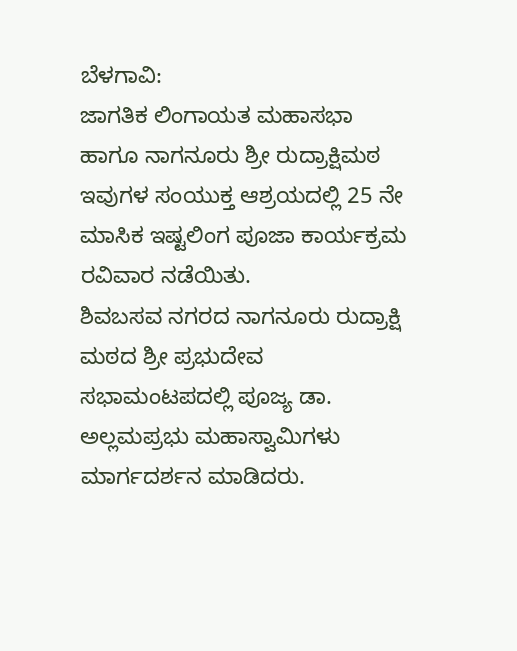ಬೆಳಗಾವಿ:
ಜಾಗತಿಕ ಲಿಂಗಾಯತ ಮಹಾಸಭಾ ಹಾಗೂ ನಾಗನೂರು ಶ್ರೀ ರುದ್ರಾಕ್ಷಿಮಠ ಇವುಗಳ ಸಂಯುಕ್ತ ಆಶ್ರಯದಲ್ಲಿ 25 ನೇ ಮಾಸಿಕ ಇಷ್ಟಲಿಂಗ ಪೂಜಾ ಕಾರ್ಯಕ್ರಮ ರವಿವಾರ ನಡೆಯಿತು.
ಶಿವಬಸವ ನಗರದ ನಾಗನೂರು ರುದ್ರಾಕ್ಷಿ ಮಠದ ಶ್ರೀ ಪ್ರಭುದೇವ ಸಭಾಮಂಟಪದಲ್ಲಿ ಪೂಜ್ಯ ಡಾ. ಅಲ್ಲಮಪ್ರಭು ಮಹಾಸ್ವಾಮಿಗಳು ಮಾರ್ಗದರ್ಶನ ಮಾಡಿದರು.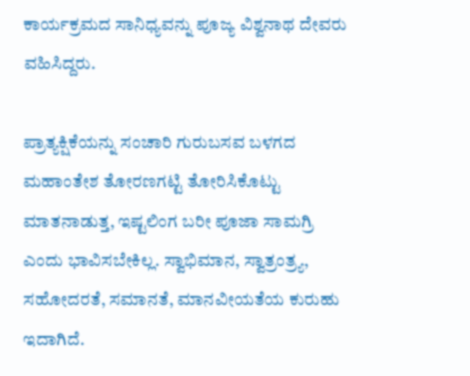ಕಾರ್ಯಕ್ರಮದ ಸಾನಿಧ್ಯವನ್ನು ಪೂಜ್ಯ ವಿಶ್ವನಾಥ ದೇವರು ವಹಿಸಿದ್ದರು.

ಪ್ರಾತ್ಯಕ್ಷಿಕೆಯನ್ನು ಸಂಚಾರಿ ಗುರುಬಸವ ಬಳಗದ ಮಹಾಂತೇಶ ತೋರಣಗಟ್ಟಿ ತೋರಿಸಿಕೊಟ್ಟು ಮಾತನಾಡುತ್ತ, ಇಷ್ಟಲಿಂಗ ಬರೀ ಪೂಜಾ ಸಾಮಗ್ರಿ ಎಂದು ಭಾವಿಸಬೇಕಿಲ್ಲ. ಸ್ವಾಭಿಮಾನ, ಸ್ವಾತ್ರಂತ್ರ್ಯ, ಸಹೋದರತೆ, ಸಮಾನತೆ, ಮಾನವೀಯತೆಯ ಕುರುಹು ಇದಾಗಿದೆ.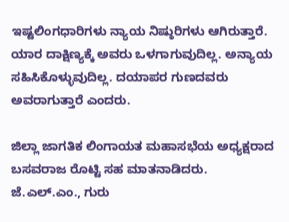ಇಷ್ಟಲಿಂಗಧಾರಿಗಳು ನ್ಯಾಯ ನಿಷ್ಠುರಿಗಳು ಆಗಿರುತ್ತಾರೆ. ಯಾರ ದಾಕ್ಷಿಣ್ಯಕ್ಕೆ ಅವರು ಒಳಗಾಗುವುದಿಲ್ಲ. ಅನ್ಯಾಯ ಸಹಿಸಿಕೊಳ್ಳುವುದಿಲ್ಲ. ದಯಾಪರ ಗುಣದವರು ಅವರಾಗುತ್ತಾರೆ ಎಂದರು.

ಜಿಲ್ಲಾ ಜಾಗತಿಕ ಲಿಂಗಾಯತ ಮಹಾಸಭೆಯ ಅಧ್ಯಕ್ಷರಾದ ಬಸವರಾಜ ರೊಟ್ಟಿ ಸಹ ಮಾತನಾಡಿದರು.
ಜೆ.ಎಲ್.ಎಂ., ಗುರು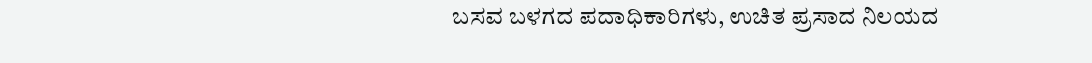ಬಸವ ಬಳಗದ ಪದಾಧಿಕಾರಿಗಳು, ಉಚಿತ ಪ್ರಸಾದ ನಿಲಯದ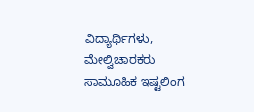ವಿದ್ಯಾರ್ಥಿಗಳು, ಮೇಲ್ವಿಚಾರಕರು ಸಾಮೂಹಿಕ ಇಷ್ಟಲಿಂಗ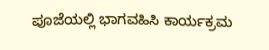ಪೂಜೆಯಲ್ಲಿ ಭಾಗವಹಿಸಿ ಕಾರ್ಯಕ್ರಮ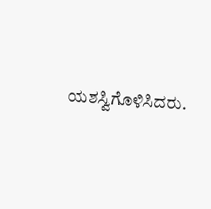ಯಶಸ್ವಿಗೊಳಿಸಿದರು.